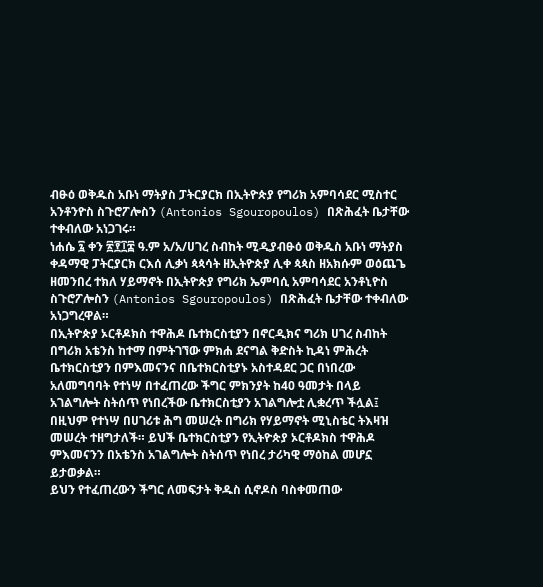ብፁዕ ወቅዱስ አቡነ ማትያስ ፓትርያርክ በኢትዮጵያ የግሪክ አምባሳደር ሚስተር አንቶንዮስ ስጉሮፖሎስን (Antonios Sgouropoulos) በጽሕፈት ቤታቸው ተቀብለው አነጋገሩ።
ነሐሴ ፯ ቀን ፳፻፲፰ ዓ.ም አ/አ/ሀገረ ስብከት ሚዲያብፁዕ ወቅዱስ አቡነ ማትያስ ቀዳማዊ ፓትርያርክ ርእሰ ሊቃነ ጳጳሳት ዘኢትዮጵያ ሊቀ ጳጳስ ዘአክሱም ወዕጨጌ ዘመንበረ ተክለ ሃይማኖት በኢትዮጵያ የግሪክ ኤምባሲ አምባሳደር አንቶኒዮስ ስጉሮፖሎስን (Antonios Sgouropoulos) በጽሕፈት ቤታቸው ተቀብለው አነጋግረዋል።
በኢትዮጵያ ኦርቶዶክስ ተዋሕዶ ቤተክርስቲያን በኖርዲክና ግሪክ ሀገረ ስብከት በግሪክ አቴንስ ከተማ በምትገኘው ምክሐ ደናግል ቅድስት ኪዳነ ምሕረት ቤተክርስቲያን በምእመናንና በቤተክርስቲያኑ አስተዳደር ጋር በነበረው አለመግባባት የተነሣ በተፈጠረው ችግር ምክንያት ከ40 ዓመታት በላይ አገልግሎት ስትሰጥ የነበረችው ቤተክርስቲያን አገልግሎቷ ሊቋረጥ ችሏል፤ በዚህም የተነሣ በሀገሪቱ ሕግ መሠረት በግሪክ የሃይማኖት ሚኒስቴር ትእዛዝ መሠረት ተዘግታለች። ይህች ቤተክርስቲያን የኢትዮጵያ ኦርቶዶክስ ተዋሕዶ ምእመናንን በአቴንስ አገልግሎት ስትሰጥ የነበረ ታሪካዊ ማዕከል መሆኗ ይታወቃል።
ይህን የተፈጠረውን ችግር ለመፍታት ቅዱስ ሲኖዶስ ባስቀመጠው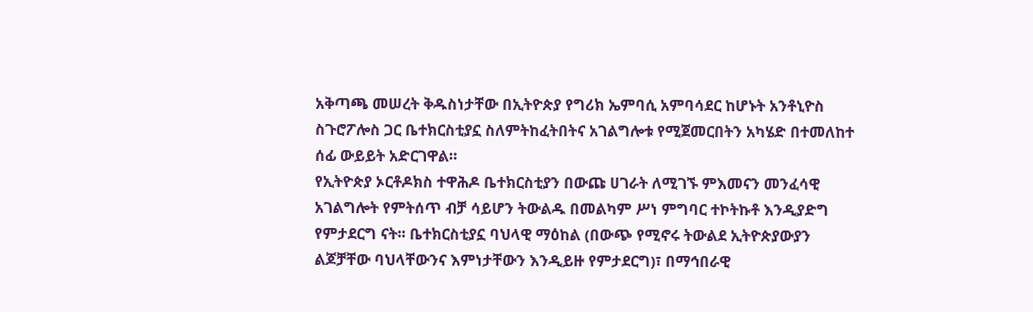አቅጣጫ መሠረት ቅዱስነታቸው በኢትዮጵያ የግሪክ ኤምባሲ አምባሳደር ከሆኑት አንቶኒዮስ ስጉሮፖሎስ ጋር ቤተክርስቲያኗ ስለምትከፈትበትና አገልግሎቱ የሚጀመርበትን አካሄድ በተመለከተ ሰፊ ውይይት አድርገዋል።
የኢትዮጵያ ኦርቶዶክስ ተዋሕዶ ቤተክርስቲያን በውጩ ሀገራት ለሚገኙ ምእመናን መንፈሳዊ አገልግሎት የምትሰጥ ብቻ ሳይሆን ትውልዱ በመልካም ሥነ ምግባር ተኮትኩቶ እንዲያድግ የምታደርግ ናት፡፡ ቤተክርስቲያኗ ባህላዊ ማዕከል (በውጭ የሚኖሩ ትውልደ ኢትዮጵያውያን ልጆቻቸው ባህላቸውንና እምነታቸውን እንዲይዙ የምታደርግ)፣ በማኅበራዊ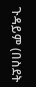ጉዳይም (በስደት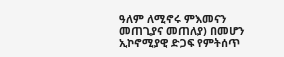ዓለም ለሚኖሩ ምእመናን መጠጊያና መጠለያ) በመሆን ኢኮኖሚያዊ ድጋፍ የምትሰጥ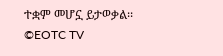ተቋም መሆኗ ይታወቃል፡፡
©EOTC TV